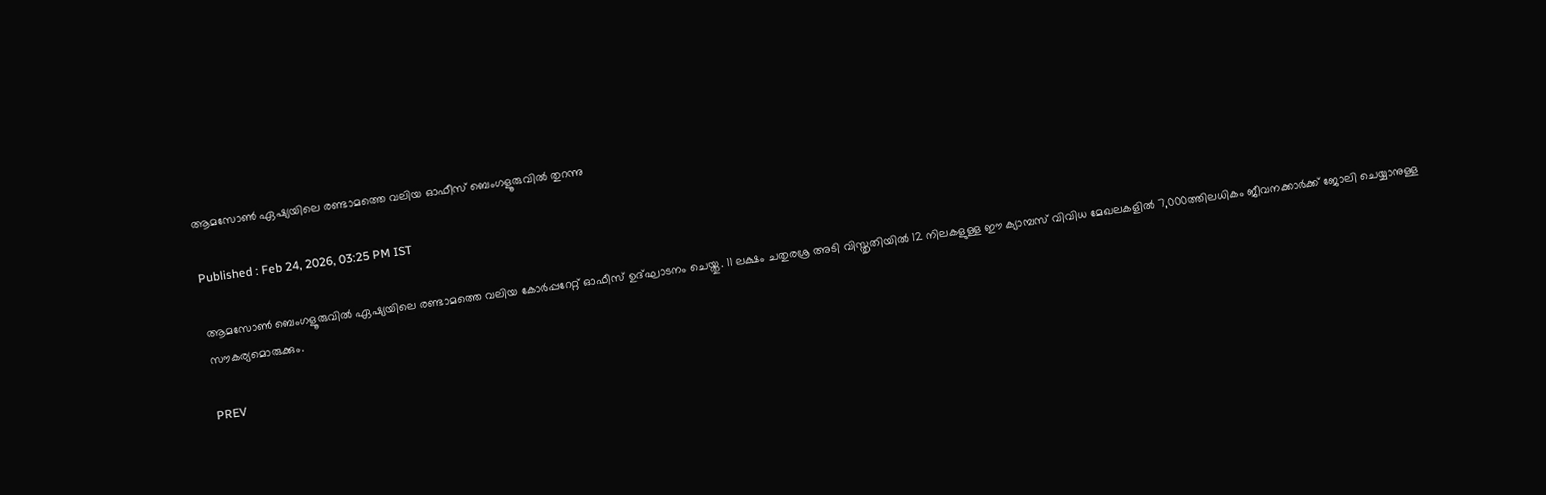ആമസോണ്‍ ഏഷ്യയിലെ രണ്ടാമത്തെ വലിയ ഓഫീസ് ബെംഗളൂരുവില്‍ തുറന്നു

Published : Feb 24, 2026, 03:25 PM IST

ആമസോണ്‍ ബെംഗളൂരുവില്‍ ഏഷ്യയിലെ രണ്ടാമത്തെ വലിയ കോര്‍പ്പറേറ്റ് ഓഫീസ് ഉദ്ഘാടനം ചെയ്തു. 11 ലക്ഷം ചതുരശ്ര അടി വിസ്തൃതിയില്‍ 12 നിലകളുള്ള ഈ ക്യാമ്പസ് വിവിധ മേഖലകളില്‍ 7,000ത്തിലധികം ജീവനക്കാര്‍ക്ക് ജോലി ചെയ്യാനുള്ള സൗകര്യമൊരുക്കും.

PREV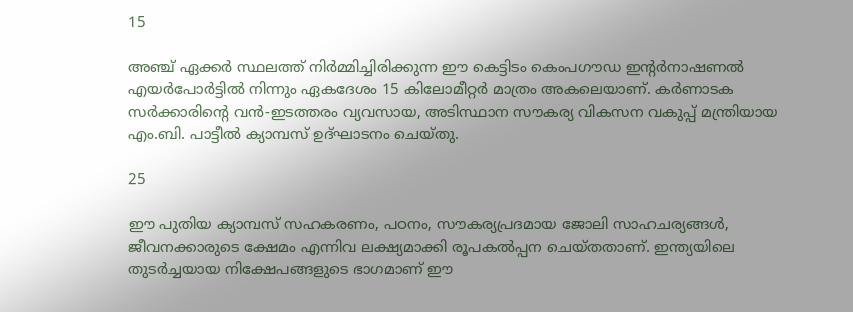15

അഞ്ച് ഏക്കര്‍ സ്ഥലത്ത് നിര്‍മ്മിച്ചിരിക്കുന്ന ഈ കെട്ടിടം കെംപഗൗഡ ഇന്‍റര്‍നാഷണല്‍ എയര്‍പോര്‍ട്ടില്‍ നിന്നും ഏകദേശം 15 കിലോമീറ്റര്‍ മാത്രം അകലെയാണ്. കര്‍ണാടക സര്‍ക്കാരിന്‍റെ വന്‍-ഇടത്തരം വ്യവസായ, അടിസ്ഥാന സൗകര്യ വികസന വകുപ്പ് മന്ത്രിയായ എം.ബി. പാട്ടീല്‍ ക്യാമ്പസ് ഉദ്ഘാടനം ചെയ്‌തു.

25

ഈ പുതിയ ക്യാമ്പസ് സഹകരണം, പഠനം, സൗകര്യപ്രദമായ ജോലി സാഹചര്യങ്ങള്‍, ജീവനക്കാരുടെ ക്ഷേമം എന്നിവ ലക്ഷ്യമാക്കി രൂപകല്‍പ്പന ചെയ്‌തതാണ്. ഇന്ത്യയിലെ തുടര്‍ച്ചയായ നിക്ഷേപങ്ങളുടെ ഭാഗമാണ് ഈ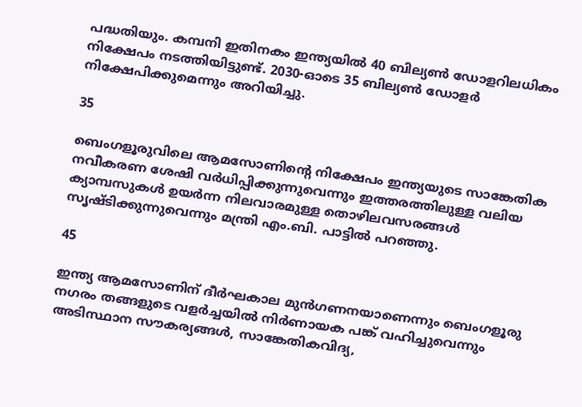പദ്ധതിയും. കമ്പനി ഇതിനകം ഇന്ത്യയില്‍ 40 ബില്യണ്‍ ഡോളറിലധികം നിക്ഷേപം നടത്തിയിട്ടുണ്ട്. 2030-ഓടെ 35 ബില്യണ്‍ ഡോളര്‍ നിക്ഷേപിക്കുമെന്നും അറിയിച്ചു.

35

ബെംഗളൂരുവിലെ ആമസോണിന്‍റെ നിക്ഷേപം ഇന്ത്യയുടെ സാങ്കേതിക നവീകരണ ശേഷി വര്‍ധിപ്പിക്കുന്നുവെന്നും ഇത്തരത്തിലുള്ള വലിയ ക്യാമ്പസുകള്‍ ഉയര്‍ന്ന നിലവാരമുള്ള തൊഴിലവസരങ്ങള്‍ സൃഷ്‌ടിക്കുന്നുവെന്നും മന്ത്രി എം.ബി. പാട്ടില്‍ പറഞ്ഞു.

45

ഇന്ത്യ ആമസോണിന് ദീര്‍ഘകാല മുന്‍ഗണനയാണെന്നും ബെംഗളൂരു നഗരം തങ്ങളുടെ വളര്‍ച്ചയില്‍ നിര്‍ണായക പങ്ക് വഹിച്ചുവെന്നും അടിസ്ഥാന സൗകര്യങ്ങള്‍, സാങ്കേതികവിദ്യ,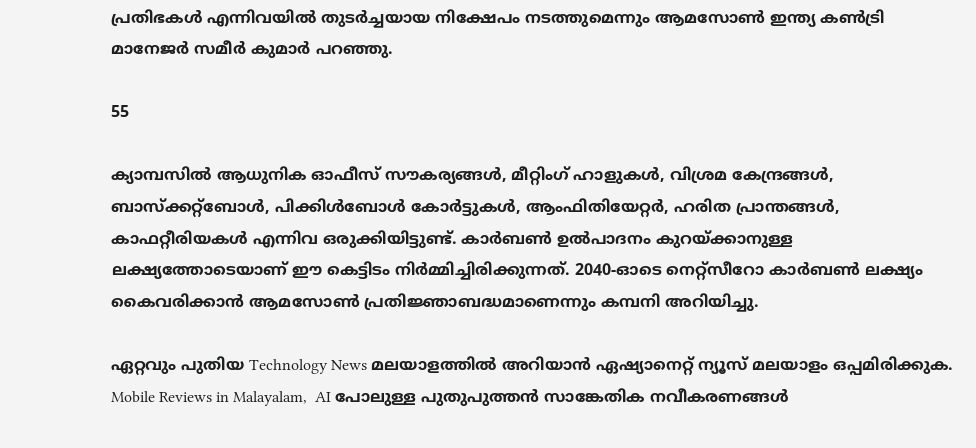പ്രതിഭകള്‍ എന്നിവയില്‍ തുടര്‍ച്ചയായ നിക്ഷേപം നടത്തുമെന്നും ആമസോണ്‍ ഇന്ത്യ കണ്‍ട്രി മാനേജര്‍ സമീര്‍ കുമാര്‍ പറഞ്ഞു.

55

ക്യാമ്പസില്‍ ആധുനിക ഓഫീസ് സൗകര്യങ്ങള്‍, മീറ്റിംഗ് ഹാളുകള്‍, വിശ്രമ കേന്ദ്രങ്ങള്‍, ബാസ്‌ക്കറ്റ്‌ബോള്‍, പിക്കിള്‍ബോള്‍ കോര്‍ട്ടുകള്‍, ആംഫിതിയേറ്റര്‍, ഹരിത പ്രാന്തങ്ങള്‍, കാഫറ്റീരിയകള്‍ എന്നിവ ഒരുക്കിയിട്ടുണ്ട്. കാര്‍ബണ്‍ ഉല്‍പാദനം കുറയ്ക്കാനുള്ള ലക്ഷ്യത്തോടെയാണ് ഈ കെട്ടിടം നിര്‍മ്മിച്ചിരിക്കുന്നത്. 2040-ഓടെ നെറ്റ്‌സീറോ കാര്‍ബണ്‍ ലക്ഷ്യം കൈവരിക്കാന്‍ ആമസോണ്‍ പ്രതിജ്ഞാബദ്ധമാണെന്നും കമ്പനി അറിയിച്ചു.

ഏറ്റവും പുതിയ Technology News മലയാളത്തിൽ അറിയാൻ ഏഷ്യാനെറ്റ് ന്യൂസ് മലയാളം ഒപ്പമിരിക്കുക. Mobile Reviews in Malayalam,  AI പോലുള്ള പുതുപുത്തൻ സാങ്കേതിക നവീകരണങ്ങൾ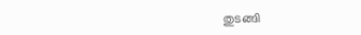തുടങ്ങി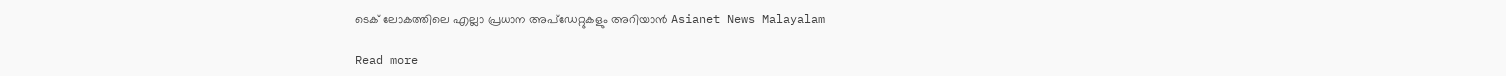ടെക് ലോകത്തിലെ എല്ലാ പ്രധാന അപ്‌ഡേറ്റുകളും അറിയാൻ Asianet News Malayalam

Read more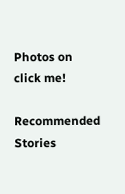Photos on
click me!

Recommended Stories